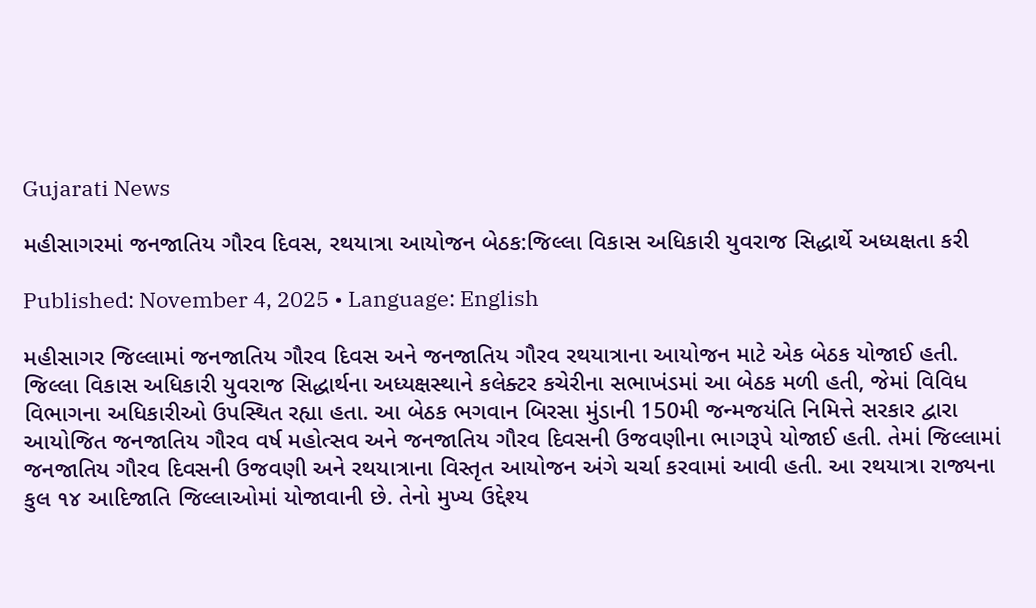Gujarati News

મહીસાગરમાં જનજાતિય ગૌરવ દિવસ, રથયાત્રા આયોજન બેઠક:જિલ્લા વિકાસ અધિકારી યુવરાજ સિદ્ધાર્થે અધ્યક્ષતા કરી

Published: November 4, 2025 • Language: English

મહીસાગર જિલ્લામાં જનજાતિય ગૌરવ દિવસ અને જનજાતિય ગૌરવ રથયાત્રાના આયોજન માટે એક બેઠક યોજાઈ હતી. જિલ્લા વિકાસ અધિકારી યુવરાજ સિદ્ધાર્થના અધ્યક્ષસ્થાને કલેક્ટર કચેરીના સભાખંડમાં આ બેઠક મળી હતી, જેમાં વિવિધ વિભાગના અધિકારીઓ ઉપસ્થિત રહ્યા હતા. આ બેઠક ભગવાન બિરસા મુંડાની 150મી જન્મજયંતિ નિમિત્તે સરકાર દ્વારા આયોજિત જનજાતિય ગૌરવ વર્ષ મહોત્સવ અને જનજાતિય ગૌરવ દિવસની ઉજવણીના ભાગરૂપે યોજાઈ હતી. તેમાં જિલ્લામાં જનજાતિય ગૌરવ દિવસની ઉજવણી અને રથયાત્રાના વિસ્તૃત આયોજન અંગે ચર્ચા કરવામાં આવી હતી. આ રથયાત્રા રાજ્યના કુલ ૧૪ આદિજાતિ જિલ્લાઓમાં યોજાવાની છે. તેનો મુખ્ય ઉદ્દેશ્ય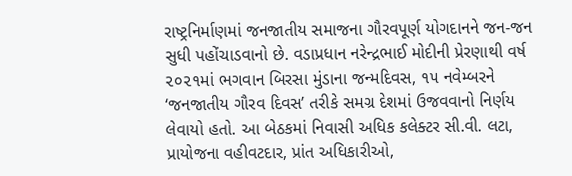રાષ્ટ્રનિર્માણમાં જનજાતીય સમાજના ગૌરવપૂર્ણ યોગદાનને જન-જન સુધી પહોંચાડવાનો છે. વડાપ્રધાન નરેન્દ્રભાઈ મોદીની પ્રેરણાથી વર્ષ ૨૦૨૧માં ભગવાન બિરસા મુંડાના જન્મદિવસ, ૧૫ નવેમ્બરને ‘જનજાતીય ગૌરવ દિવસ’ તરીકે સમગ્ર દેશમાં ઉજવવાનો નિર્ણય લેવાયો હતો. આ બેઠકમાં નિવાસી અધિક કલેક્ટર સી.વી. લટા, પ્રાયોજના વહીવટદાર, પ્રાંત અધિકારીઓ,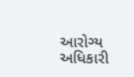આરોગ્ય અધિકારી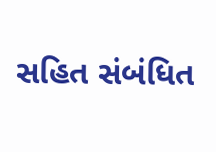સહિત સંબંધિત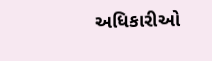અધિકારીઓ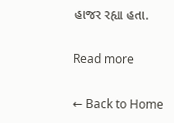હાજર રહ્યા હતા.

Read more

← Back to Home